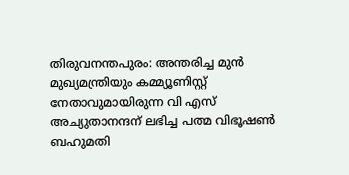തിരുവനന്തപുരം: അന്തരിച്ച മുൻ മുഖ്യമന്ത്രിയും കമ്മ്യൂണിസ്റ്റ് നേതാവുമായിരുന്ന വി എസ് അച്യുതാനന്ദന് ലഭിച്ച പത്മ വിഭൂഷൺ ബഹുമതി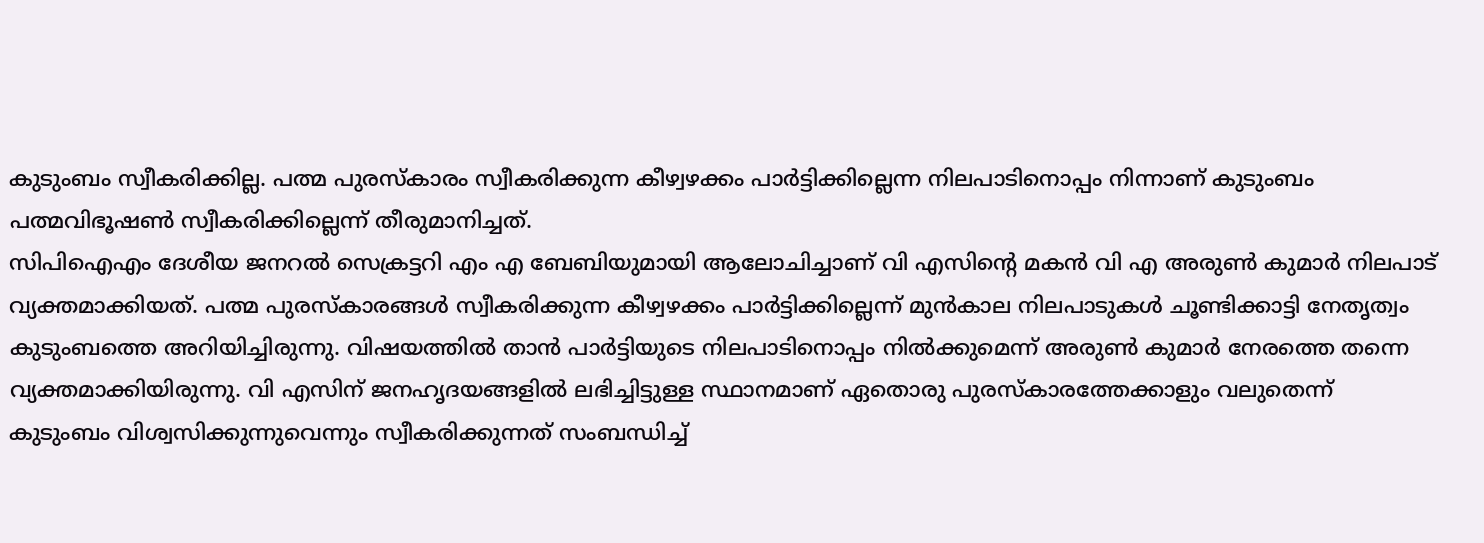കുടുംബം സ്വീകരിക്കില്ല. പത്മ പുരസ്കാരം സ്വീകരിക്കുന്ന കീഴ്വഴക്കം പാർട്ടിക്കില്ലെന്ന നിലപാടിനൊപ്പം നിന്നാണ് കുടുംബം പത്മവിഭൂഷൺ സ്വീകരിക്കില്ലെന്ന് തീരുമാനിച്ചത്.
സിപിഐഎം ദേശീയ ജനറൽ സെക്രട്ടറി എം എ ബേബിയുമായി ആലോചിച്ചാണ് വി എസിന്റെ മകൻ വി എ അരുൺ കുമാർ നിലപാട് വ്യക്തമാക്കിയത്. പത്മ പുരസ്കാരങ്ങൾ സ്വീകരിക്കുന്ന കീഴ്വഴക്കം പാർട്ടിക്കില്ലെന്ന് മുൻകാല നിലപാടുകൾ ചൂണ്ടിക്കാട്ടി നേതൃത്വം കുടുംബത്തെ അറിയിച്ചിരുന്നു. വിഷയത്തിൽ താൻ പാർട്ടിയുടെ നിലപാടിനൊപ്പം നിൽക്കുമെന്ന് അരുൺ കുമാർ നേരത്തെ തന്നെ വ്യക്തമാക്കിയിരുന്നു. വി എസിന് ജനഹൃദയങ്ങളിൽ ലഭിച്ചിട്ടുള്ള സ്ഥാനമാണ് ഏതൊരു പുരസ്കാരത്തേക്കാളും വലുതെന്ന് കുടുംബം വിശ്വസിക്കുന്നുവെന്നും സ്വീകരിക്കുന്നത് സംബന്ധിച്ച്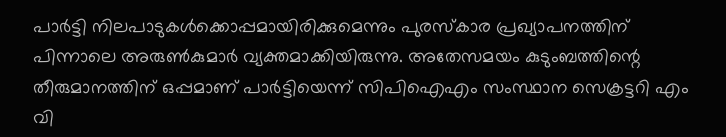പാർട്ടി നിലപാടുകൾക്കൊപ്പമായിരിക്കുമെന്നും പുരസ്കാര പ്രഖ്യാപനത്തിന് പിന്നാലെ അരുൺകുമാർ വ്യക്തമാക്കിയിരുന്നു. അതേസമയം കുടുംബത്തിന്റെ തീരുമാനത്തിന് ഒപ്പമാണ് പാർട്ടിയെന്ന് സിപിഐഎം സംസ്ഥാന സെക്രട്ടറി എം വി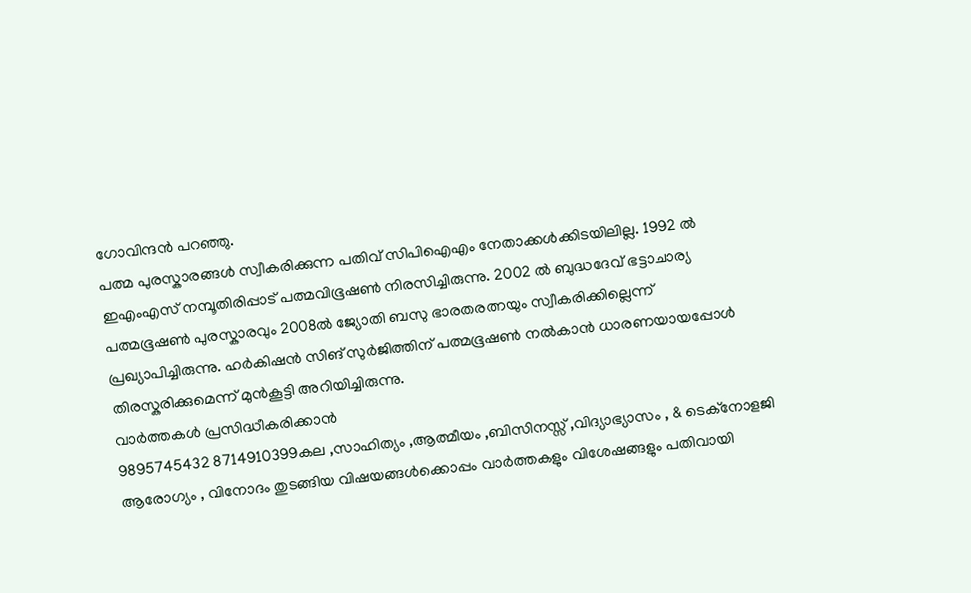ഗോവിന്ദൻ പറഞ്ഞു.
പത്മ പുരസ്കാരങ്ങൾ സ്വീകരിക്കുന്ന പതിവ് സിപിഐഎം നേതാക്കൾക്കിടയിലില്ല. 1992 ൽ ഇഎംഎസ് നമ്പൂതിരിപ്പാട് പത്മവിഭൂഷൺ നിരസിച്ചിരുന്നു. 2002 ൽ ബുദ്ധദേവ് ഭട്ടാചാര്യ പത്മഭൂഷൺ പുരസ്കാരവും 2008ൽ ജ്യോതി ബസു ഭാരതരത്നയും സ്വീകരിക്കില്ലെന്ന് പ്രഖ്യാപിച്ചിരുന്നു. ഹർകിഷൻ സിങ് സുർജിത്തിന് പത്മഭൂഷൺ നൽകാൻ ധാരണയായപ്പോൾ തിരസ്കരിക്കുമെന്ന് മുൻകൂട്ടി അറിയിച്ചിരുന്നു.
വാർത്തകൾ പ്രസിദ്ധീകരിക്കാൻ
9895745432 8714910399കല ,സാഹിത്യം ,ആത്മീയം ,ബിസിനസ്സ് ,വിദ്യാഭ്യാസം , & ടെക്നോളജി ആരോഗ്യം , വിനോദം തുടങ്ങിയ വിഷയങ്ങൾക്കൊപ്പം വാർത്തകളും വിശേഷങ്ങളും പതിവായി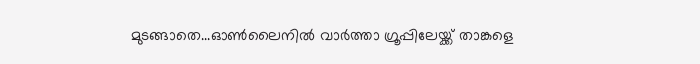മുടങ്ങാതെ...ഓൺലൈനിൽ വാർത്താ ഗ്രൂപ്പിലേയ്ക്ക് താങ്കളെ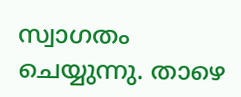സ്വാഗതം ചെയ്യുന്നു. താഴെ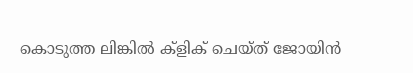കൊടുത്ത ലിങ്കിൽ ക്ളിക് ചെയ്ത് ജോയിൻ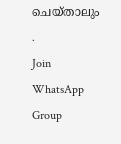ചെയ്താലും .
Join WhatsApp Group